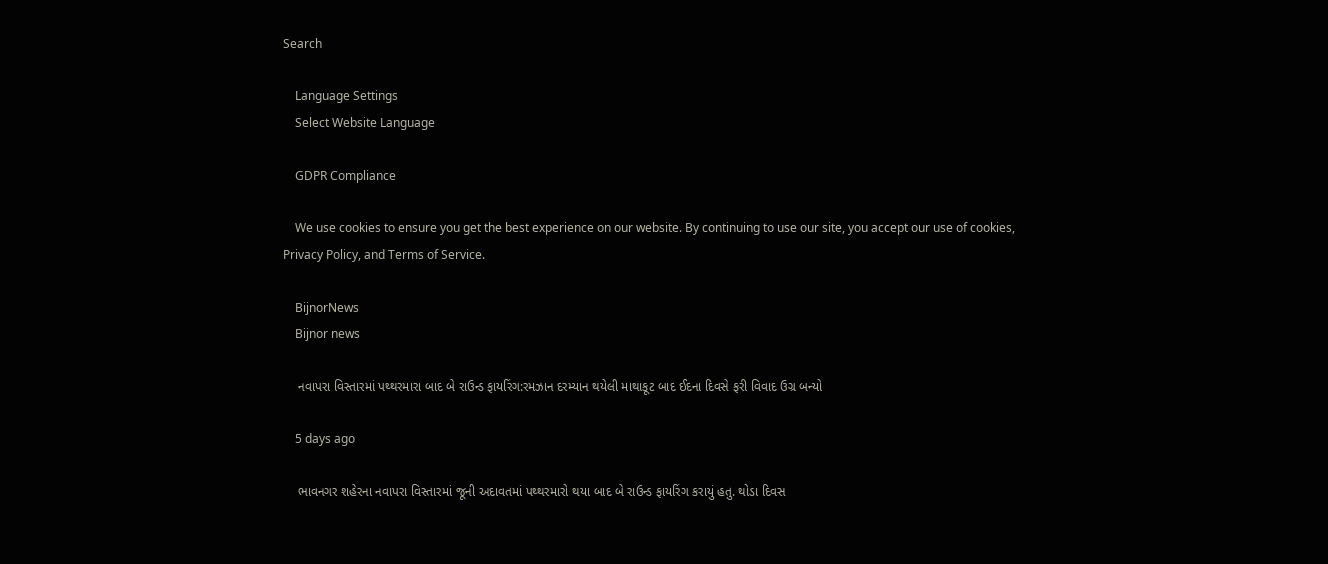Search

    Language Settings
    Select Website Language

    GDPR Compliance

    We use cookies to ensure you get the best experience on our website. By continuing to use our site, you accept our use of cookies, Privacy Policy, and Terms of Service.

    BijnorNews
    Bijnor news

    નવાપરા વિસ્તારમાં પથ્થરમારા બાદ બે રાઉન્ડ ફાયરિંગ:રમઝાન દરમ્યાન થયેલી માથાકૂટ બાદ ઈદના દિવસે ફરી વિવાદ ઉગ્ર બન્યો

    5 days ago

    ભાવનગર શહેરના નવાપરા વિસ્તારમાં જૂની અદાવતમાં પથ્થરમારો થયા બાદ બે રાઉન્ડ ફાયરિંગ કરાયું હતુ. થોડા દિવસ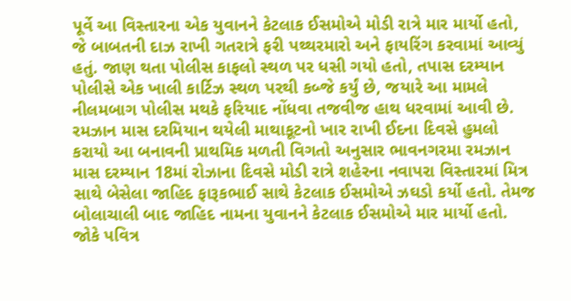પૂર્વે આ વિસ્તારના એક યુવાનને કેટલાક ઈસમોએ મોડી રાત્રે માર માર્યો હતો, જે બાબતની દાઝ રાખી ગતરાત્રે ફરી પથ્થરમારો અને ફાયરિંગ કરવામાં આવ્યું હતું. જાણ થતા પોલીસ કાફલો સ્થળ પર ધસી ગયો હતો, તપાસ દરમ્યાન પોલીસે એક ખાલી કાર્ટિઝ સ્થળ પરથી કબ્જે કર્યું છે, જયારે આ મામલે નીલમબાગ પોલીસ મથકે ફરિયાદ નોંધવા તજવીજ હાથ ધરવામાં આવી છે. રમઝાન માસ દરમિયાન થયેલી માથાકૂટનો ખાર રાખી ઈદના દિવસે હુમલો કરાયો આ બનાવની પ્રાથમિક મળતી વિગતો અનુસાર ભાવનગરમા રમઝાન માસ દરમ્યાન 18માં રોઝાના દિવસે મોડી રાત્રે શહેરના નવાપરા વિસ્તારમાં મિત્ર સાથે બેસેલા જાહિદ ફારૂકભાઈ સાથે કેટલાક ઈસમોએ ઝઘડો કર્યો હતો. તેમજ બોલાચાલી બાદ જાહિદ નામના યુવાનને કેટલાક ઈસમોએ માર માર્યો હતો. જોકે પવિત્ર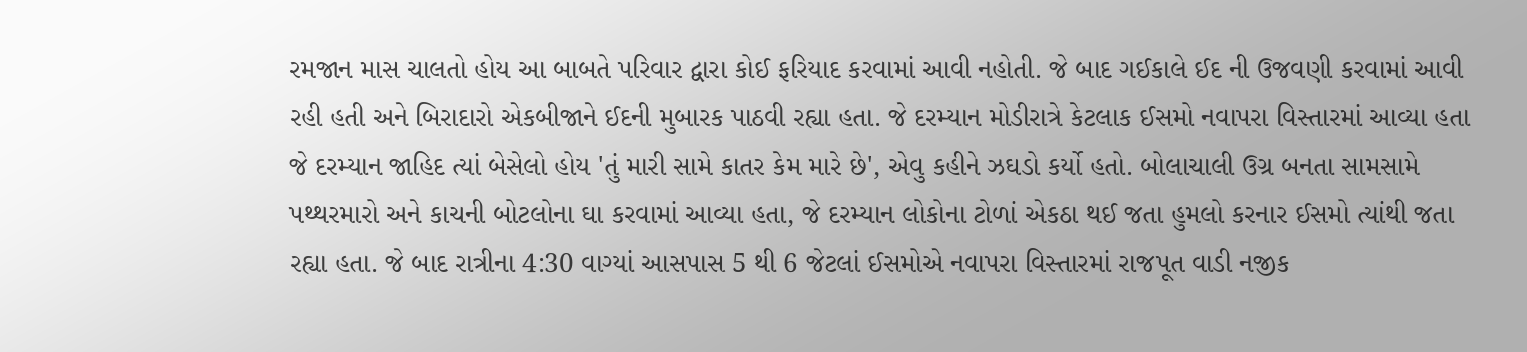રમજાન માસ ચાલતો હોય આ બાબતે પરિવાર દ્વારા કોઈ ફરિયાદ કરવામાં આવી નહોતી. જે બાદ ગઈકાલે ઈદ ની ઉજવણી કરવામાં આવી રહી હતી અને બિરાદારો એકબીજાને ઈદની મુબારક પાઠવી રહ્યા હતા. જે દરમ્યાન મોડીરાત્રે કેટલાક ઈસમો નવાપરા વિસ્તારમાં આવ્યા હતા જે દરમ્યાન જાહિદ ત્યાં બેસેલો હોય 'તું મારી સામે કાતર કેમ મારે છે', એવુ કહીને ઝઘડો કર્યો હતો. બોલાચાલી ઉગ્ર બનતા સામસામે પથ્થરમારો અને કાચની બોટલોના ઘા કરવામાં આવ્યા હતા, જે દરમ્યાન લોકોના ટોળાં એકઠા થઈ જતા હુમલો કરનાર ઈસમો ત્યાંથી જતા રહ્યા હતા. જે બાદ રાત્રીના 4:30 વાગ્યાં આસપાસ 5 થી 6 જેટલાં ઈસમોએ નવાપરા વિસ્તારમાં રાજપૂત વાડી નજીક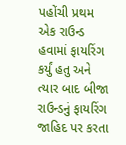પહોંચી પ્રથમ એક રાઉન્ડ હવામાં ફાયરિંગ કર્યું હતુ અને ત્યાર બાદ બીજા રાઉન્ડનું ફાયરિંગ જાહિદ પર કરતા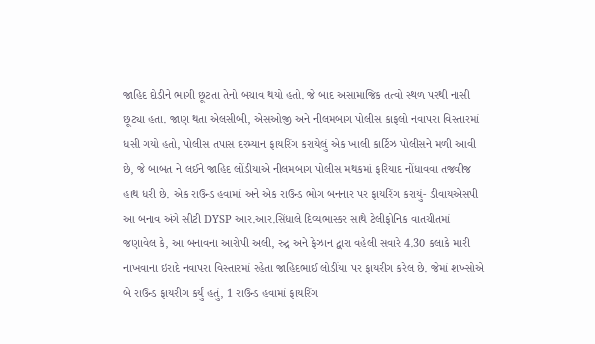જાહિદ દોડીને ભાગી છૂટતા તેનો બચાવ થયો હતો. જે બાદ અસામાજિક તત્વો સ્થળ પરથી નાસી છૂટ્યા હતા. જાણ થતા એલસીબી, એસઓજી અને નીલમબાગ પોલીસ કાફલો નવાપરા વિસ્તારમાં ધસી ગયો હતો, પોલીસ તપાસ દરમ્યાન ફાયરિંગ કરાયેલું એક ખાલી કાર્ટિઝ પોલીસને મળી આવી છે, જે બાબત ને લઈને જાહિદ લોંડીયાએ નીલમબાગ પોલીસ મથકમાં ફરિયાદ નોંધાવવા તજવીજ હાથ ધરી છે. એક રાઉન્ડ હવામાં અને એક રાઉન્ડ ભોગ બનનાર પર ફાયરિંગ કરાયું- ડીવાયએસપી આ બનાવ અંગે સીટી DYSP આર.આર.સિંધાલે દિવ્યભાસ્કર સાથે ટેલીફોનિક વાતચીતમાં જણાવેલ કે, આ બનાવના આરોપી અલી, રુદ્ર અને ફેઝાન દ્વારા વહેલી સવારે 4.30 કલાકે મારી નાખવાના ઇરાદે નવાપરા વિસ્તારમાં રહેતા જાહિદભાઈ લોડીંયા પર ફાયરીગ કરેલ છે. જેમાં શખ્સોએ બે રાઉન્ડ ફાયરીગ કર્યું હતું, 1 રાઉન્ડ હવામાં ફાયરિંગ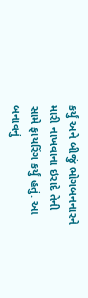કર્યું અને બીજું ભોગબનનારને મારી નાખવાના ઇરાદે તેની સામે ફાયરિંગ કર્યું હતું. આ બનાવનું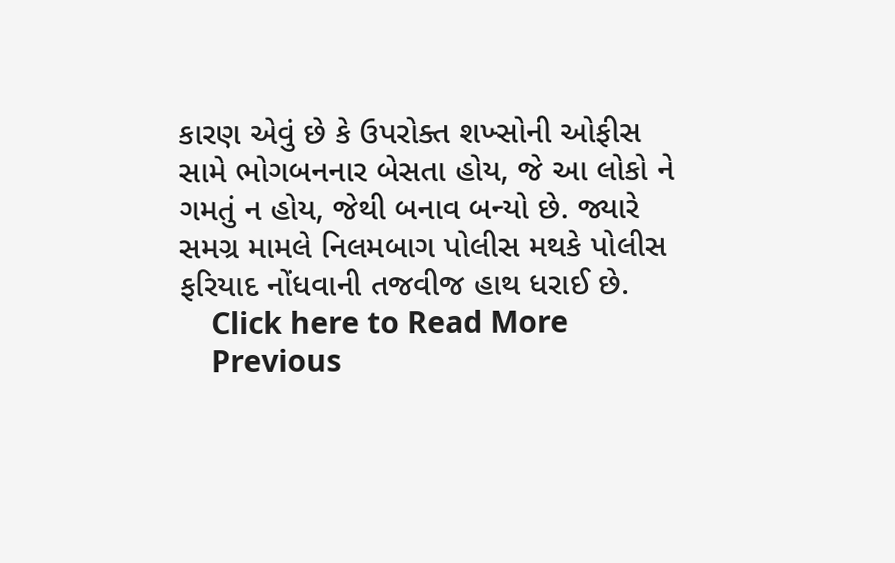કારણ એવું છે કે ઉપરોક્ત શખ્સોની ઓફીસ સામે ભોગબનનાર બેસતા હોય, જે આ લોકો ને ગમતું ન હોય, જેથી બનાવ બન્યો છે. જ્યારે સમગ્ર મામલે નિલમબાગ પોલીસ મથકે પોલીસ ફરિયાદ નોંધવાની તજવીજ હાથ ધરાઈ છે.
    Click here to Read More
    Previous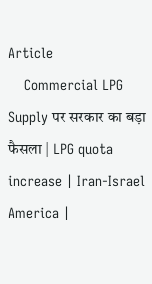Article
    Commercial LPG Supply पर सरकार का बड़ा फैसला | LPG quota increase | Iran-Israel America |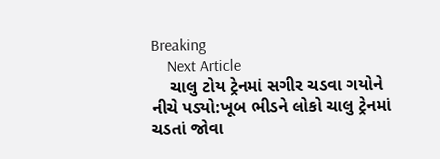Breaking
    Next Article
    ચાલુ ટોય ટ્રેનમાં સગીર ચડવા ગયોને નીચે પડ્યો:ખૂબ ભીડને લોકો ચાલુ ટ્રેનમાં ચડતાં જોવા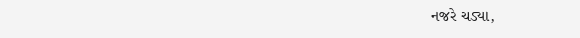નજરે ચડ્યા,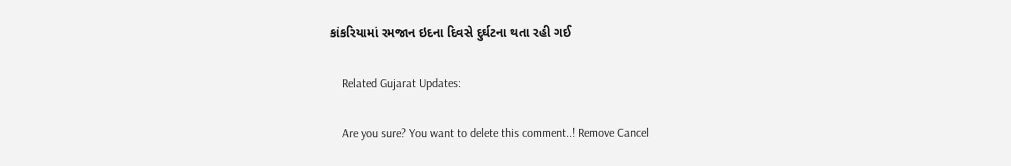કાંકરિયામાં રમજાન ઇદના દિવસે દુર્ઘટના થતા રહી ગઈ

    Related Gujarat Updates:

    Are you sure? You want to delete this comment..! Remove Cancel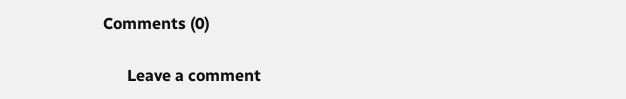Comments (0)

      Leave a comment